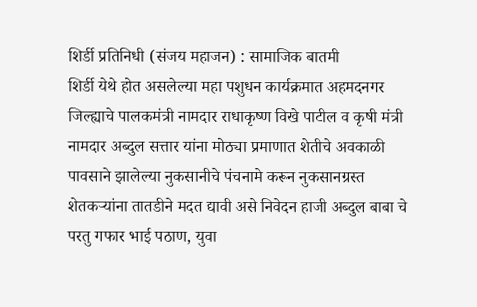शिर्डी प्रतिनिधी (संजय महाजन) : सामाजिक बातमी
शिर्डी येथे होत असलेल्या महा पशुधन कार्यक्रमात अहमदनगर जिल्ह्याचे पालकमंत्री नामदार राधाकृष्ण विखे पाटील व कृषी मंत्री नामदार अब्दुल सत्तार यांना मोठ्या प्रमाणात शेतीचे अवकाळी पावसाने झालेल्या नुकसानीचे पंचनामे करून नुकसानग्रस्त शेतकऱ्यांना तातडीने मदत द्यावी असे निवेदन हाजी अब्दुल बाबा चे परतु गफार भाई पठाण, युवा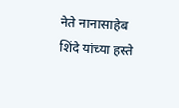नेते नानासाहेब शिंदे यांच्या हस्ते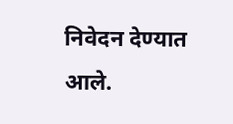निवेदन देण्यात आले.